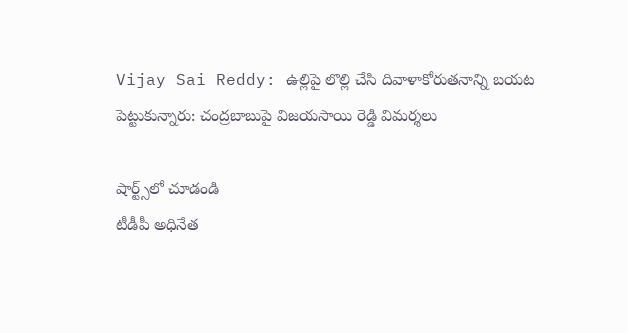Vijay Sai Reddy: ఉల్లిపై లొల్లి చేసి దివాళాకోరుతనాన్ని బయట పెట్టుకున్నారు: చంద్రబాబుపై విజయసాయి రెడ్డి విమర్శలు

షార్ట్స్‌లో చూడండి
టీడీపీ అధినేత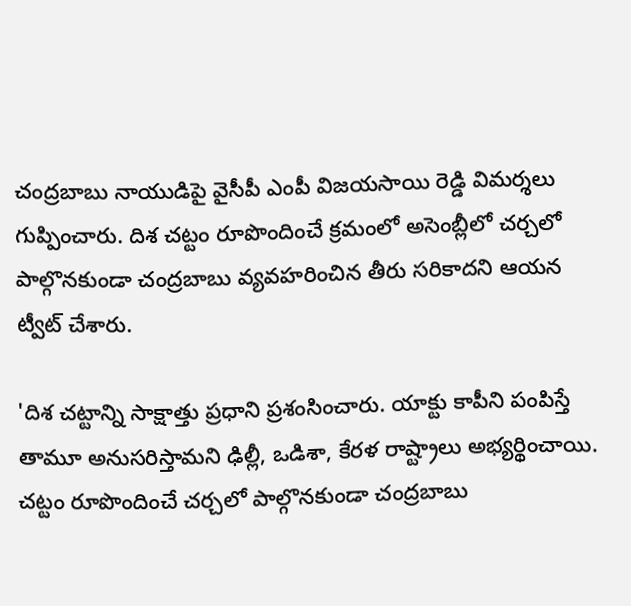చంద్రబాబు నాయుడిపై వైసీపీ ఎంపీ విజయసాయి రెడ్డి విమర్శలు గుప్పించారు. దిశ చట్టం రూపొందించే క్రమంలో అసెంబ్లీలో చర్చలో పాల్గొనకుండా చంద్రబాబు వ్యవహరించిన తీరు సరికాదని ఆయన ట్వీట్ చేశారు.

'దిశ చట్టాన్ని సాక్షాత్తు ప్రధాని ప్రశంసించారు. యాక్టు కాపీని పంపిస్తే తామూ అనుసరిస్తామని ఢిల్లీ, ఒడిశా, కేరళ రాష్ట్రాలు అభ్యర్థించాయి. చట్టం రూపొందించే చర్చలో పాల్గొనకుండా చంద్రబాబు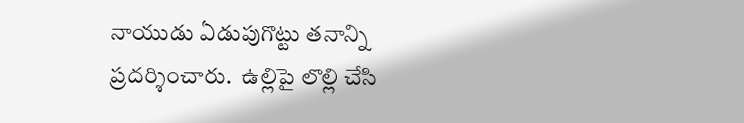నాయుడు ఏడుపుగొట్టు తనాన్ని ప్రదర్శించారు.  ఉల్లిపై లొల్లి చేసి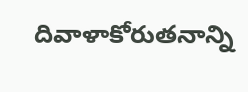దివాళాకోరుతనాన్ని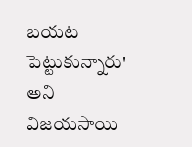బయట పెట్టుకున్నారు' అని విజయసాయి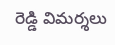రెడ్డి విమర్శలు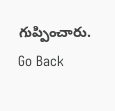గుప్పించారు.
Go Back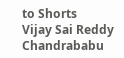to Shorts
Vijay Sai Reddy
Chandrababu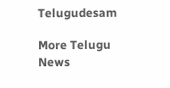Telugudesam

More Telugu News